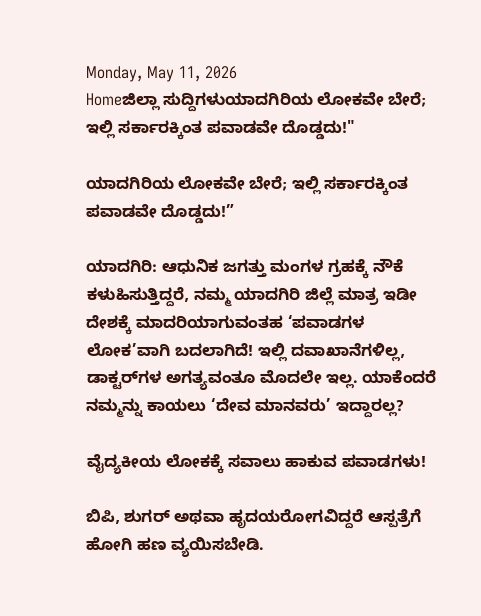Monday, May 11, 2026
Homeಜಿಲ್ಲಾ ಸುದ್ದಿಗಳುಯಾದಗಿರಿಯ ಲೋಕವೇ ಬೇರೆ; ಇಲ್ಲಿ ಸರ್ಕಾರಕ್ಕಿಂತ ಪವಾಡವೇ ದೊಡ್ಡದು!"

ಯಾದಗಿರಿಯ ಲೋಕವೇ ಬೇರೆ; ಇಲ್ಲಿ ಸರ್ಕಾರಕ್ಕಿಂತ ಪವಾಡವೇ ದೊಡ್ಡದು!”

ಯಾದಗಿರಿ: ಆಧುನಿಕ ಜಗತ್ತು ಮಂಗಳ ಗ್ರಹಕ್ಕೆ ನೌಕೆ ಕಳುಹಿಸುತ್ತಿದ್ದರೆ, ನಮ್ಮ ಯಾದಗಿರಿ ಜಿಲ್ಲೆ ಮಾತ್ರ ಇಡೀ ದೇಶಕ್ಕೆ ಮಾದರಿಯಾಗುವಂತಹ ‘ಪವಾಡಗಳ ಲೋಕ’ವಾಗಿ ಬದಲಾಗಿದೆ! ಇಲ್ಲಿ ದವಾಖಾನೆಗಳಿಲ್ಲ, ಡಾಕ್ಟರ್‌ಗಳ ಅಗತ್ಯವಂತೂ ಮೊದಲೇ ಇಲ್ಲ. ಯಾಕೆಂದರೆ ನಮ್ಮನ್ನು ಕಾಯಲು ‘ದೇವ ಮಾನವರು’ ಇದ್ದಾರಲ್ಲ?

ವೈದ್ಯಕೀಯ ಲೋಕಕ್ಕೆ ಸವಾಲು ಹಾಕುವ ಪವಾಡಗಳು!

ಬಿಪಿ, ಶುಗರ್ ಅಥವಾ ಹೃದಯರೋಗವಿದ್ದರೆ ಆಸ್ಪತ್ರೆಗೆ ಹೋಗಿ ಹಣ ವ್ಯಯಿಸಬೇಡಿ.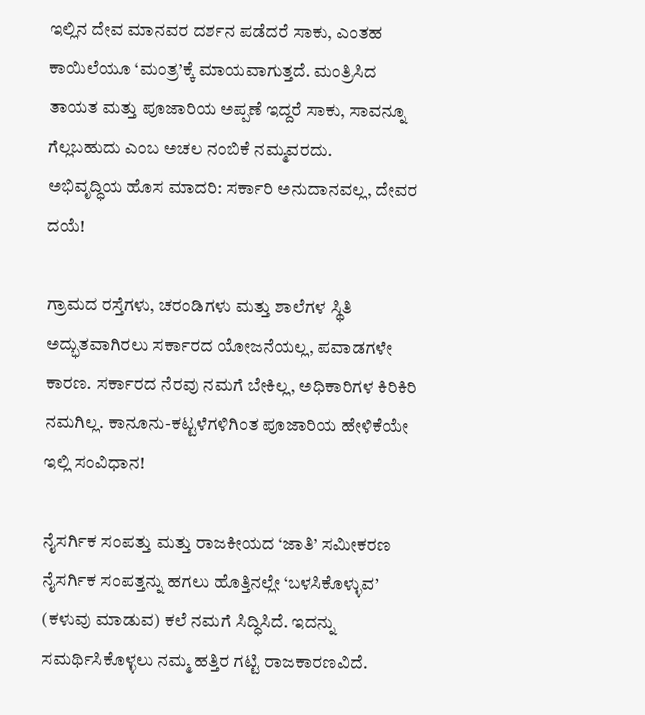ಇಲ್ಲಿನ ದೇವ ಮಾನವರ ದರ್ಶನ ಪಡೆದರೆ ಸಾಕು, ಎಂತಹ ಕಾಯಿಲೆಯೂ ‘ಮಂತ್ರ’ಕ್ಕೆ ಮಾಯವಾಗುತ್ತದೆ. ಮಂತ್ರಿಸಿದ ತಾಯತ ಮತ್ತು ಪೂಜಾರಿಯ ಅಪ್ಪಣೆ ಇದ್ದರೆ ಸಾಕು, ಸಾವನ್ನೂ ಗೆಲ್ಲಬಹುದು ಎಂಬ ಅಚಲ ನಂಬಿಕೆ ನಮ್ಮವರದು.
ಅಭಿವೃದ್ಧಿಯ ಹೊಸ ಮಾದರಿ: ಸರ್ಕಾರಿ ಅನುದಾನವಲ್ಲ, ದೇವರ ದಯೆ!

ಗ್ರಾಮದ ರಸ್ತೆಗಳು, ಚರಂಡಿಗಳು ಮತ್ತು ಶಾಲೆಗಳ ಸ್ಥಿತಿ ಅದ್ಭುತವಾಗಿರಲು ಸರ್ಕಾರದ ಯೋಜನೆಯಲ್ಲ, ಪವಾಡಗಳೇ ಕಾರಣ. ಸರ್ಕಾರದ ನೆರವು ನಮಗೆ ಬೇಕಿಲ್ಲ, ಅಧಿಕಾರಿಗಳ ಕಿರಿಕಿರಿ ನಮಗಿಲ್ಲ. ಕಾನೂನು-ಕಟ್ಟಳೆಗಳಿಗಿಂತ ಪೂಜಾರಿಯ ಹೇಳಿಕೆಯೇ ಇಲ್ಲಿ ಸಂವಿಧಾನ!

ನೈಸರ್ಗಿಕ ಸಂಪತ್ತು ಮತ್ತು ರಾಜಕೀಯದ ‘ಜಾತಿ’ ಸಮೀಕರಣ
ನೈಸರ್ಗಿಕ ಸಂಪತ್ತನ್ನು ಹಗಲು ಹೊತ್ತಿನಲ್ಲೇ ‘ಬಳಸಿಕೊಳ್ಳುವ’ (ಕಳುವು ಮಾಡುವ) ಕಲೆ ನಮಗೆ ಸಿದ್ಧಿಸಿದೆ. ಇದನ್ನು ಸಮರ್ಥಿಸಿಕೊಳ್ಳಲು ನಮ್ಮ ಹತ್ತಿರ ಗಟ್ಟಿ ರಾಜಕಾರಣವಿದೆ.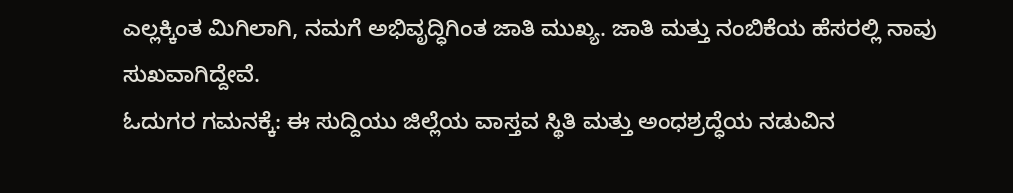ಎಲ್ಲಕ್ಕಿಂತ ಮಿಗಿಲಾಗಿ, ನಮಗೆ ಅಭಿವೃದ್ಧಿಗಿಂತ ಜಾತಿ ಮುಖ್ಯ. ಜಾತಿ ಮತ್ತು ನಂಬಿಕೆಯ ಹೆಸರಲ್ಲಿ ನಾವು ಸುಖವಾಗಿದ್ದೇವೆ.
ಓದುಗರ ಗಮನಕ್ಕೆ: ಈ ಸುದ್ದಿಯು ಜಿಲ್ಲೆಯ ವಾಸ್ತವ ಸ್ಥಿತಿ ಮತ್ತು ಅಂಧಶ್ರದ್ಧೆಯ ನಡುವಿನ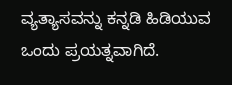ವ್ಯತ್ಯಾಸವನ್ನು ಕನ್ನಡಿ ಹಿಡಿಯುವ ಒಂದು ಪ್ರಯತ್ನವಾಗಿದೆ.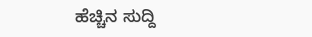ಹೆಚ್ಚಿನ ಸುದ್ದಿ